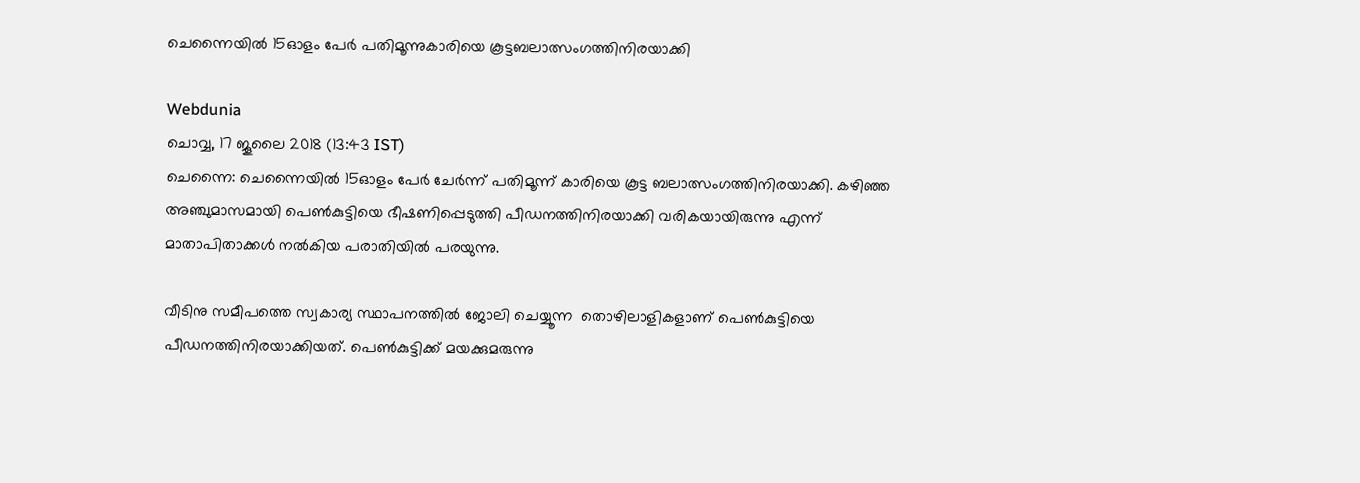ചെന്നൈയിൽ 15ഓളം പേർ പതിമൂന്നുകാരിയെ കൂട്ടബലാത്സംഗത്തിനിരയാക്കി

Webdunia
ചൊവ്വ, 17 ജൂലൈ 2018 (13:43 IST)
ചെന്നൈ: ചെന്നൈയിൽ 15ഓളം പേർ ചേർന്ന് പതിമൂന്ന് കാരിയെ കൂട്ട ബലാത്സംഗത്തിനിരയാക്കി. കഴിഞ്ഞ അഞ്ചുമാസമായി പെൺകുട്ടിയെ ഭീഷണിപ്പെടുത്തി പീഡനത്തിനിരയാക്കി വരികയായിരുന്നു എന്ന് മാതാപിതാക്കൾ നൽകിയ പരാതിയിൽ പരയുന്നു.

വീടിനു സമീപത്തെ സ്വകാര്യ സ്ഥാപനത്തിൽ ജോലി ചെയ്യൂന്ന  തൊഴിലാളികളാണ് പെൺകുട്ടിയെ പീഡനത്തിനിരയാക്കിയത്. പെൺകുട്ടിക്ക് മയക്കുമരുന്നു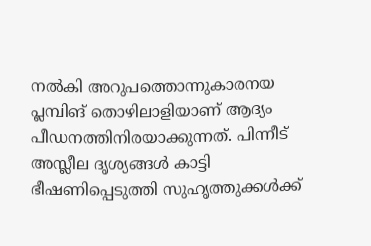നൽകി അറുപത്തൊന്നുകാരനയ പ്ലമ്പിങ് തൊഴിലാളിയാണ് ആദ്യം പീഡനത്തിനിരയാക്കുന്നത്. പിന്നീട് അസ്ലീല ദൃശ്യങ്ങൾ കാട്ടി ഭീഷണിപ്പെടുത്തി സുഹൃത്തുക്കൾക്ക്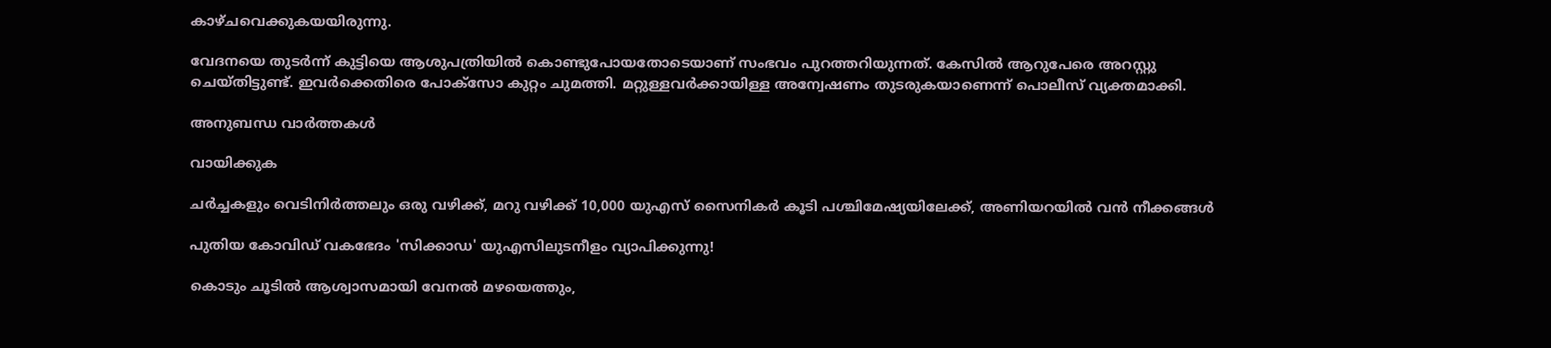കാഴ്ചവെക്കുകയയിരുന്നു.

വേദനയെ തുടർന്ന് കുട്ടിയെ ആശുപത്രിയിൽ കൊണ്ടുപോയതോടെയാണ് സംഭവം പുറത്തറിയുന്നത്. കേസിൽ ആറുപേരെ അറസ്റ്റു ചെയ്തിട്ടുണ്ട്. ഇവർക്കെതിരെ പോക്സോ കുറ്റം ചുമത്തി. മറ്റുള്ളവർക്കായിള്ള അന്വേഷണം തുടരുകയാണെന്ന് പൊലീസ് വ്യക്തമാക്കി.

അനുബന്ധ വാര്‍ത്തകള്‍

വായിക്കുക

ചർച്ചകളും വെടിനിർത്തലും ഒരു വഴിക്ക്, മറു വഴിക്ക് 10,000 യുഎസ് സൈനികർ കൂടി പശ്ചിമേഷ്യയിലേക്ക്, അണിയറയിൽ വൻ നീക്കങ്ങൾ

പുതിയ കോവിഡ് വകഭേദം 'സിക്കാഡ' യുഎസിലുടനീളം വ്യാപിക്കുന്നു!

കൊടും ചൂടിൽ ആശ്വാസമായി വേനൽ മഴയെത്തും,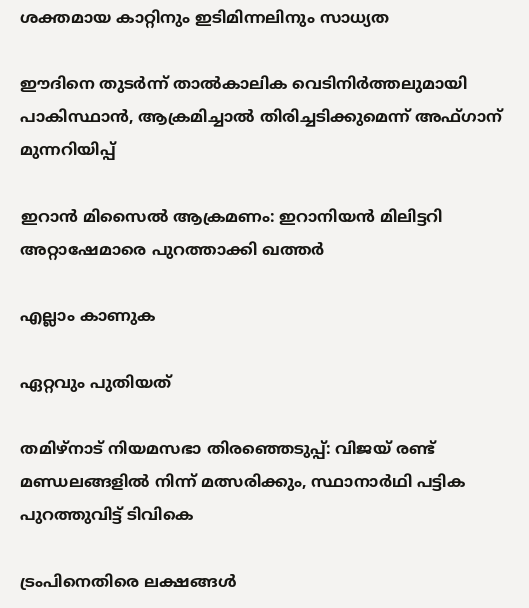ശക്തമായ കാറ്റിനും ഇടിമിന്നലിനും സാധ്യത

ഈദിനെ തുടർന്ന് താൽകാലിക വെടിനിർത്തലുമായി പാകിസ്ഥാൻ, ആക്രമിച്ചാൽ തിരിച്ചടിക്കുമെന്ന് അഫ്ഗാന് മുന്നറിയിപ്പ്

ഇറാൻ മിസൈൽ ആക്രമണം: ഇറാനിയൻ മിലിട്ടറി അറ്റാഷേമാരെ പുറത്താക്കി ഖത്തർ

എല്ലാം കാണുക

ഏറ്റവും പുതിയത്

തമിഴ്നാട് നിയമസഭാ തിരഞ്ഞെടുപ്പ്: വിജയ് രണ്ട് മണ്ഡലങ്ങളിൽ നിന്ന് മത്സരിക്കും, സ്ഥാനാർഥി പട്ടിക പുറത്തുവിട്ട് ടിവികെ

ട്രംപിനെതിരെ ലക്ഷങ്ങൾ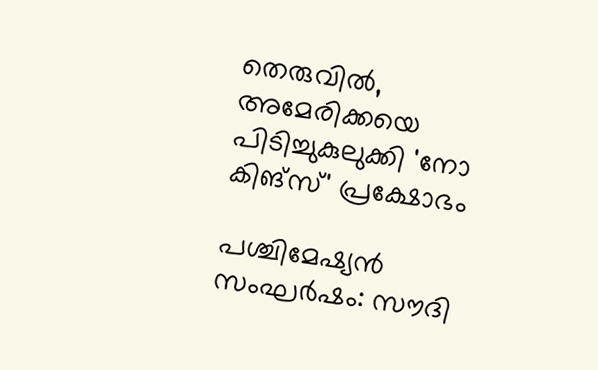തെരുവിൽ, അമേരിക്കയെ പിടിച്ചുകുലുക്കി 'നോ കിങ്സ്' പ്രക്ഷോഭം

പശ്ചിമേഷ്യൻ സംഘർഷം: സൗദി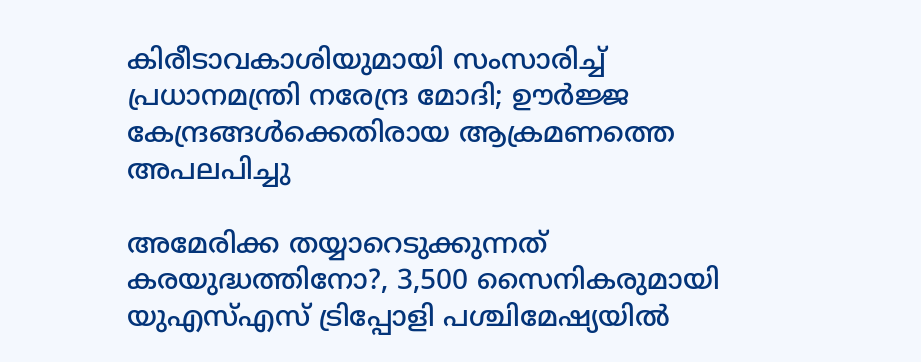കിരീടാവകാശിയുമായി സംസാരിച്ച് പ്രധാനമന്ത്രി നരേന്ദ്ര മോദി; ഊർജ്ജ കേന്ദ്രങ്ങൾക്കെതിരായ ആക്രമണത്തെ അപലപിച്ചു

അമേരിക്ക തയ്യാറെടുക്കുന്നത് കരയുദ്ധത്തിനോ?, 3,500 സൈനികരുമായി യുഎസ്എസ് ട്രിപ്പോളി പശ്ചിമേഷ്യയിൽ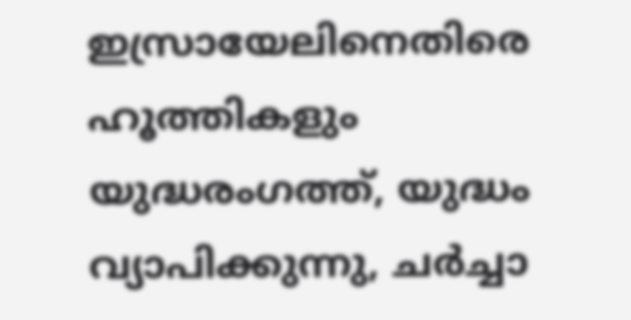ഇസ്രായേലിനെതിരെ ഹൂത്തികളും യുദ്ധരംഗത്ത്, യുദ്ധം വ്യാപിക്കുന്നു, ചർച്ചാ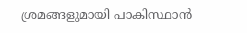ശ്രമങ്ങളുമായി പാകിസ്ഥാൻ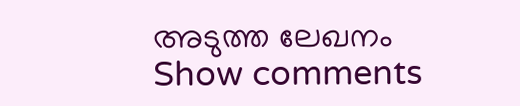അടുത്ത ലേഖനം
Show comments